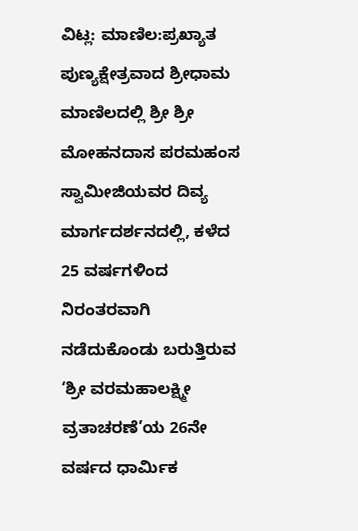ವಿಟ್ಲ: ಮಾಣಿಲ:ಪ್ರಖ್ಯಾತ ಪುಣ್ಯಕ್ಷೇತ್ರವಾದ ಶ್ರೀಧಾಮ ಮಾಣಿಲದಲ್ಲಿ ಶ್ರೀ ಶ್ರೀ ಮೋಹನದಾಸ ಪರಮಹಂಸ ಸ್ವಾಮೀಜಿಯವರ ದಿವ್ಯ ಮಾರ್ಗದರ್ಶನದಲ್ಲಿ, ಕಳೆದ 25 ವರ್ಷಗಳಿಂದ ನಿರಂತರವಾಗಿ ನಡೆದುಕೊಂಡು ಬರುತ್ತಿರುವ ‘ಶ್ರೀ ವರಮಹಾಲಕ್ಷ್ಮೀ ವ್ರತಾಚರಣೆ’ಯ 26ನೇ ವರ್ಷದ ಧಾರ್ಮಿಕ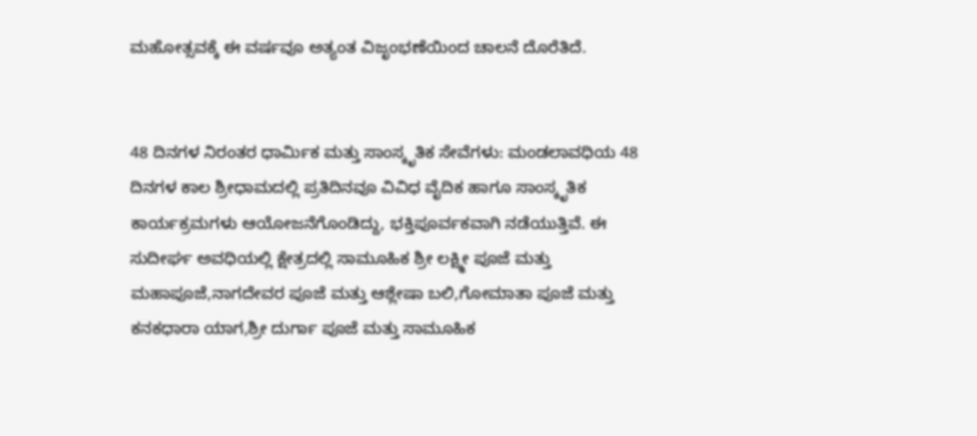ಮಹೋತ್ಸವಕ್ಕೆ ಈ ವರ್ಷವೂ ಅತ್ಯಂತ ವಿಜೃಂಭಣೆಯಿಂದ ಚಾಲನೆ ದೊರೆತಿದೆ.


48 ದಿನಗಳ ನಿರಂತರ ಧಾರ್ಮಿಕ ಮತ್ತು ಸಾಂಸ್ಕೃತಿಕ ಸೇವೆಗಳು: ಮಂಡಲಾವಧಿಯ 48 ದಿನಗಳ ಕಾಲ ಶ್ರೀಧಾಮದಲ್ಲಿ ಪ್ರತಿದಿನವೂ ವಿವಿಧ ವೈದಿಕ ಹಾಗೂ ಸಾಂಸ್ಕೃತಿಕ ಕಾರ್ಯಕ್ರಮಗಳು ಆಯೋಜನೆಗೊಂಡಿದ್ದು, ಭಕ್ತಿಪೂರ್ವಕವಾಗಿ ನಡೆಯುತ್ತಿವೆ. ಈ ಸುದೀರ್ಘ ಅವಧಿಯಲ್ಲಿ ಕ್ಷೇತ್ರದಲ್ಲಿ ಸಾಮೂಹಿಕ ಶ್ರೀ ಲಕ್ಷ್ಮೀ ಪೂಜೆ ಮತ್ತು ಮಹಾಪೂಜೆ,ನಾಗದೇವರ ಪೂಜೆ ಮತ್ತು ಆಶ್ಲೇಷಾ ಬಲಿ,ಗೋಮಾತಾ ಪೂಜೆ ಮತ್ತು ಕನಕಧಾರಾ ಯಾಗ,ಶ್ರೀ ದುರ್ಗಾ ಪೂಜೆ ಮತ್ತು ಸಾಮೂಹಿಕ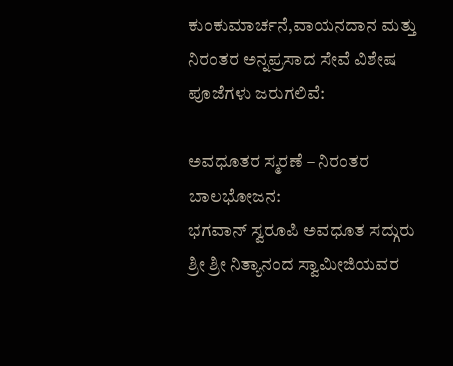ಕುಂಕುಮಾರ್ಚನೆ,ವಾಯನದಾನ ಮತ್ತು ನಿರಂತರ ಅನ್ನಪ್ರಸಾದ ಸೇವೆ ವಿಶೇಷ ಪೂಜೆಗಳು ಜರುಗಲಿವೆ:

ಅವಧೂತರ ಸ್ಮರಣೆ – ನಿರಂತರ ಬಾಲಭೋಜನ:
ಭಗವಾನ್ ಸ್ವರೂಪಿ ಅವಧೂತ ಸದ್ಗುರು ಶ್ರೀ ಶ್ರೀ ನಿತ್ಯಾನಂದ ಸ್ವಾಮೀಜಿಯವರ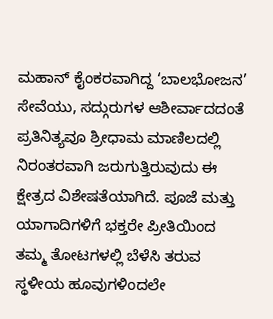ಮಹಾನ್ ಕೈಂಕರವಾಗಿದ್ದ ‘ಬಾಲಭೋಜನ’ ಸೇವೆಯು, ಸದ್ಗುರುಗಳ ಆಶೀರ್ವಾದದಂತೆ ಪ್ರತಿನಿತ್ಯವೂ ಶ್ರೀಧಾಮ ಮಾಣಿಲದಲ್ಲಿ ನಿರಂತರವಾಗಿ ಜರುಗುತ್ತಿರುವುದು ಈ ಕ್ಷೇತ್ರದ ವಿಶೇಷತೆಯಾಗಿದೆ. ಪೂಜೆ ಮತ್ತು ಯಾಗಾದಿಗಳಿಗೆ ಭಕ್ತರೇ ಪ್ರೀತಿಯಿಂದ ತಮ್ಮ ತೋಟಗಳಲ್ಲಿ ಬೆಳೆಸಿ ತರುವ ಸ್ಥಳೀಯ ಹೂವುಗಳಿಂದಲೇ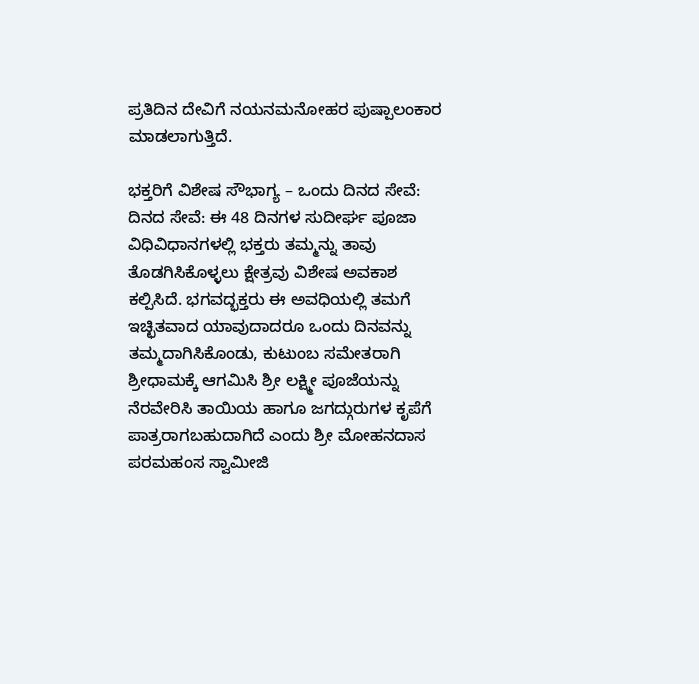ಪ್ರತಿದಿನ ದೇವಿಗೆ ನಯನಮನೋಹರ ಪುಷ್ಪಾಲಂಕಾರ ಮಾಡಲಾಗುತ್ತಿದೆ.

ಭಕ್ತರಿಗೆ ವಿಶೇಷ ಸೌಭಾಗ್ಯ – ಒಂದು ದಿನದ ಸೇವೆ:
ದಿನದ ಸೇವೆ: ಈ 48 ದಿನಗಳ ಸುದೀರ್ಘ ಪೂಜಾ ವಿಧಿವಿಧಾನಗಳಲ್ಲಿ ಭಕ್ತರು ತಮ್ಮನ್ನು ತಾವು ತೊಡಗಿಸಿಕೊಳ್ಳಲು ಕ್ಷೇತ್ರವು ವಿಶೇಷ ಅವಕಾಶ ಕಲ್ಪಿಸಿದೆ. ಭಗವದ್ಭಕ್ತರು ಈ ಅವಧಿಯಲ್ಲಿ ತಮಗೆ ಇಚ್ಛಿತವಾದ ಯಾವುದಾದರೂ ಒಂದು ದಿನವನ್ನು ತಮ್ಮದಾಗಿಸಿಕೊಂಡು, ಕುಟುಂಬ ಸಮೇತರಾಗಿ ಶ್ರೀಧಾಮಕ್ಕೆ ಆಗಮಿಸಿ ಶ್ರೀ ಲಕ್ಷ್ಮೀ ಪೂಜೆಯನ್ನು ನೆರವೇರಿಸಿ ತಾಯಿಯ ಹಾಗೂ ಜಗದ್ಗುರುಗಳ ಕೃಪೆಗೆ ಪಾತ್ರರಾಗಬಹುದಾಗಿದೆ ಎಂದು ಶ್ರೀ ಮೋಹನದಾಸ ಪರಮಹಂಸ ಸ್ವಾಮೀಜಿ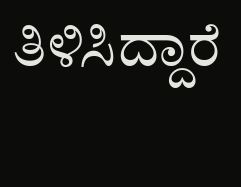ತಿಳಿಸಿದ್ದಾರೆ